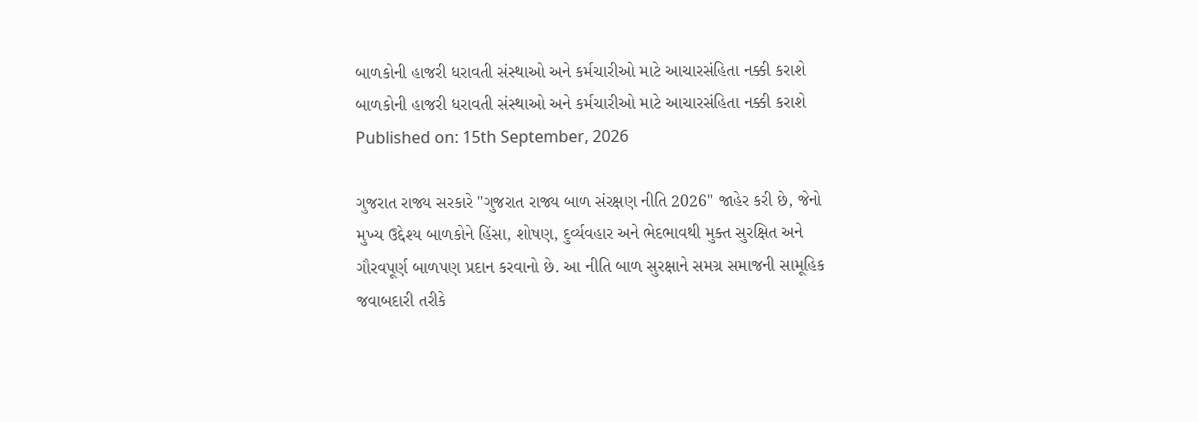બાળકોની હાજરી ધરાવતી સંસ્થાઓ અને કર્મચારીઓ માટે આચારસંહિતા નક્કી કરાશે
બાળકોની હાજરી ધરાવતી સંસ્થાઓ અને કર્મચારીઓ માટે આચારસંહિતા નક્કી કરાશે
Published on: 15th September, 2026

ગુજરાત રાજ્ય સરકારે "ગુજરાત રાજ્ય બાળ સંરક્ષણ નીતિ 2026" જાહેર કરી છે, જેનો મુખ્ય ઉદ્દેશ્ય બાળકોને હિંસા, શોષણ, દુર્વ્યવહાર અને ભેદભાવથી મુક્ત સુરક્ષિત અને ગૌરવપૂર્ણ બાળપણ પ્રદાન કરવાનો છે. આ નીતિ બાળ સુરક્ષાને સમગ્ર સમાજની સામૂહિક જવાબદારી તરીકે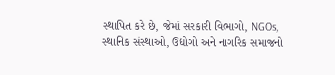સ્થાપિત કરે છે, જેમાં સરકારી વિભાગો, NGOs, સ્થાનિક સંસ્થાઓ, ઉદ્યોગો અને નાગરિક સમાજનો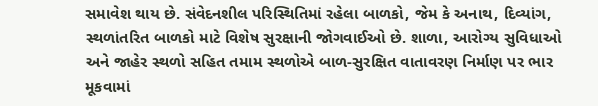સમાવેશ થાય છે. સંવેદનશીલ પરિસ્થિતિમાં રહેલા બાળકો, જેમ કે અનાથ, દિવ્યાંગ, સ્થળાંતરિત બાળકો માટે વિશેષ સુરક્ષાની જોગવાઈઓ છે. શાળા, આરોગ્ય સુવિધાઓ અને જાહેર સ્થળો સહિત તમામ સ્થળોએ બાળ-સુરક્ષિત વાતાવરણ નિર્માણ પર ભાર મૂકવામાં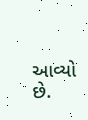આવ્યો છે.